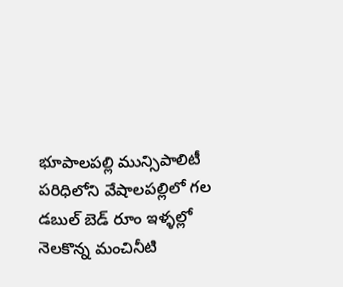భూపాలపల్లి మున్సిపాలిటీ పరిధిలోని వేషాలపల్లిలో గల డబుల్ బెడ్ రూం ఇళ్ళల్లో నెలకొన్న మంచినీటి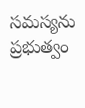సమస్యను ప్రభుత్వం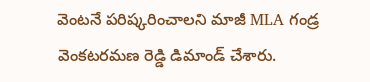వెంటనే పరిష్కరించాలని మాజీ MLA గండ్ర వెంకటరమణ రెడ్డి డిమాండ్ చేశారు.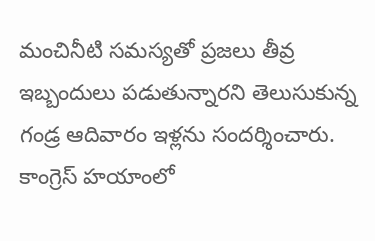మంచినీటి సమస్యతో ప్రజలు తీవ్ర ఇబ్బందులు పడుతున్నారని తెలుసుకున్న గండ్ర ఆదివారం ఇళ్లను సందర్శించారు. కాంగ్రెస్ హయాంలో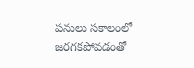పనులు సకాలంలో జరగకపోవడంతో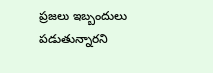ప్రజలు ఇబ్బందులు పడుతున్నారని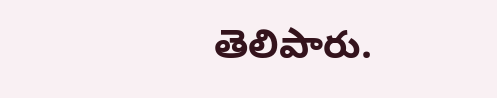తెలిపారు.